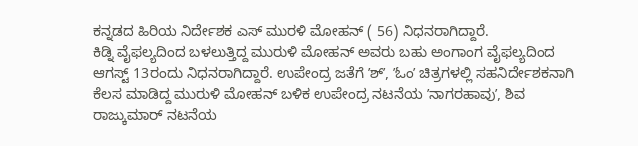ಕನ್ನಡದ ಹಿರಿಯ ನಿರ್ದೇಶಕ ಎಸ್ ಮುರಳಿ ಮೋಹನ್ ( 56) ನಿಧನರಾಗಿದ್ದಾರೆ.
ಕಿಡ್ನಿ ವೈಫಲ್ಯದಿಂದ ಬಳಲುತ್ತಿದ್ದ ಮುರುಳಿ ಮೋಹನ್ ಅವರು ಬಹು ಅಂಗಾಂಗ ವೈಫಲ್ಯದಿಂದ ಆಗಸ್ಟ್ 13ರಂದು ನಿಧನರಾಗಿದ್ದಾರೆ. ಉಪೇಂದ್ರ ಜತೆಗೆ ʼಶ್ʼ, ʼಓಂʼ ಚಿತ್ರಗಳಲ್ಲಿ ಸಹನಿರ್ದೇಶಕನಾಗಿ ಕೆಲಸ ಮಾಡಿದ್ದ ಮುರುಳಿ ಮೋಹನ್ ಬಳಿಕ ಉಪೇಂದ್ರ ನಟನೆಯ ʼನಾಗರಹಾವುʼ, ಶಿವ ರಾಜ್ಕುಮಾರ್ ನಟನೆಯ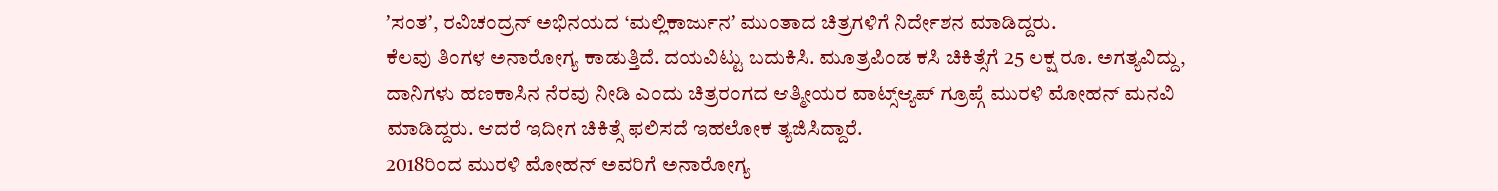ʼಸಂತʼ, ರವಿಚಂದ್ರನ್ ಅಭಿನಯದ ‘ಮಲ್ಲಿಕಾರ್ಜುನʼ ಮುಂತಾದ ಚಿತ್ರಗಳಿಗೆ ನಿರ್ದೇಶನ ಮಾಡಿದ್ದರು.
ಕೆಲವು ತಿಂಗಳ ಅನಾರೋಗ್ಯ ಕಾಡುತ್ತಿದೆ. ದಯವಿಟ್ಟು ಬದುಕಿಸಿ. ಮೂತ್ರಪಿಂಡ ಕಸಿ ಚಿಕಿತ್ಸೆಗೆ 25 ಲಕ್ಷ ರೂ. ಅಗತ್ಯವಿದ್ದು, ದಾನಿಗಳು ಹಣಕಾಸಿನ ನೆರವು ನೀಡಿ ಎಂದು ಚಿತ್ರರಂಗದ ಆತ್ಮೀಯರ ವಾಟ್ಸ್ಆ್ಯಪ್ ಗ್ರೂಪ್ಗೆ ಮುರಳಿ ಮೋಹನ್ ಮನವಿ ಮಾಡಿದ್ದರು. ಆದರೆ ಇದೀಗ ಚಿಕಿತ್ಸೆ ಫಲಿಸದೆ ಇಹಲೋಕ ತ್ಯಜಿಸಿದ್ದಾರೆ.
2018ರಿಂದ ಮುರಳಿ ಮೋಹನ್ ಅವರಿಗೆ ಅನಾರೋಗ್ಯ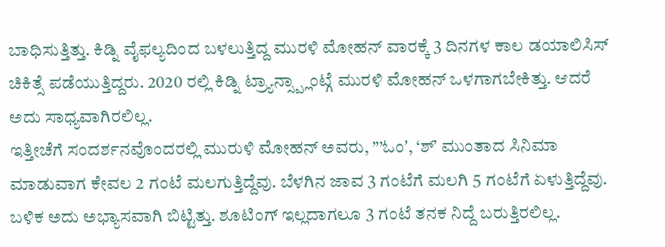ಬಾಧಿಸುತ್ತಿತ್ತು. ಕಿಡ್ನಿ ವೈಫಲ್ಯದಿಂದ ಬಳಲುತ್ತಿದ್ದ ಮುರಳಿ ಮೋಹನ್ ವಾರಕ್ಕೆ 3 ದಿನಗಳ ಕಾಲ ಡಯಾಲಿಸಿಸ್ ಚಿಕಿತ್ಸೆ ಪಡೆಯುತ್ತಿದ್ದರು. 2020 ರಲ್ಲಿ ಕಿಡ್ನಿ ಟ್ರ್ಯಾನ್ಸ್ಪ್ಲಾಂಟ್ಗೆ ಮುರಳಿ ಮೋಹನ್ ಒಳಗಾಗಬೇಕಿತ್ತು. ಆದರೆ ಅದು ಸಾಧ್ಯವಾಗಿರಲಿಲ್ಲ.
ಇತ್ತೀಚೆಗೆ ಸಂದರ್ಶನವೊಂದರಲ್ಲಿ ಮುರುಳಿ ಮೋಹನ್ ಅವರು, ”’ಓಂʼ, ‘ಶ್ʼ ಮುಂತಾದ ಸಿನಿಮಾ ಮಾಡುವಾಗ ಕೇವಲ 2 ಗಂಟೆ ಮಲಗುತ್ತಿದ್ದೆವು. ಬೆಳಗಿನ ಜಾವ 3 ಗಂಟೆಗೆ ಮಲಗಿ 5 ಗಂಟೆಗೆ ಏಳುತ್ತಿದ್ದೆವು. ಬಳಿಕ ಅದು ಅಭ್ಯಾಸವಾಗಿ ಬಿಟ್ಟಿತ್ತು. ಶೂಟಿಂಗ್ ಇಲ್ಲದಾಗಲೂ 3 ಗಂಟೆ ತನಕ ನಿದ್ದೆ ಬರುತ್ತಿರಲಿಲ್ಲ.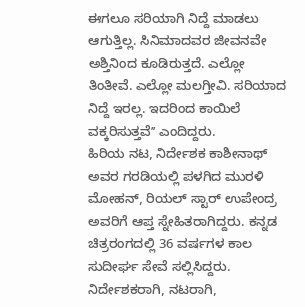ಈಗಲೂ ಸರಿಯಾಗಿ ನಿದ್ದೆ ಮಾಡಲು ಆಗುತ್ತಿಲ್ಲ. ಸಿನಿಮಾದವರ ಜೀವನವೇ ಅಶ್ತಿನಿಂದ ಕೂಡಿರುತ್ತದೆ. ಎಲ್ಲೋ ತಿಂತೀವೆ. ಎಲ್ಲೋ ಮಲಗ್ತೀವಿ. ಸರಿಯಾದ ನಿದ್ದೆ ಇರಲ್ಲ. ಇದರಿಂದ ಕಾಯಿಲೆ ವಕ್ಕರಿಸುತ್ತವೆʼʼ ಎಂದಿದ್ದರು.
ಹಿರಿಯ ನಟ, ನಿರ್ದೇಶಕ ಕಾಶೀನಾಥ್ ಅವರ ಗರಡಿಯಲ್ಲಿ ಪಳಗಿದ ಮುರಳಿ ಮೋಹನ್, ರಿಯಲ್ ಸ್ಟಾರ್ ಉಪೇಂದ್ರ ಅವರಿಗೆ ಆಪ್ತ ಸ್ನೇಹಿತರಾಗಿದ್ದರು. ಕನ್ನಡ ಚಿತ್ರರಂಗದಲ್ಲಿ 36 ವರ್ಷಗಳ ಕಾಲ ಸುದೀರ್ಘ ಸೇವೆ ಸಲ್ಲಿಸಿದ್ದರು. ನಿರ್ದೇಶಕರಾಗಿ, ನಟರಾಗಿ,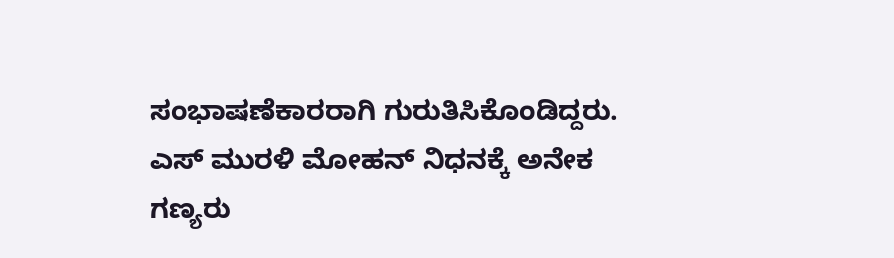ಸಂಭಾಷಣೆಕಾರರಾಗಿ ಗುರುತಿಸಿಕೊಂಡಿದ್ದರು.
ಎಸ್ ಮುರಳಿ ಮೋಹನ್ ನಿಧನಕ್ಕೆ ಅನೇಕ ಗಣ್ಯರು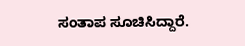ಸಂತಾಪ ಸೂಚಿಸಿದ್ದಾರೆ.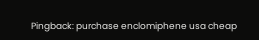Pingback: purchase enclomiphene usa cheap